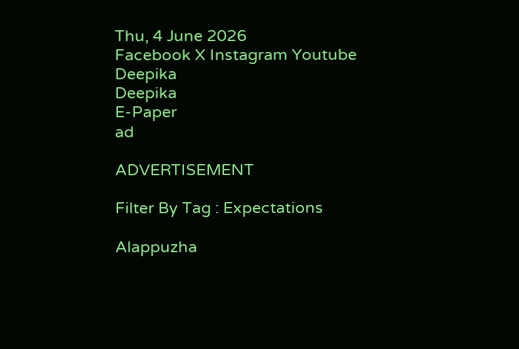Thu, 4 June 2026
Facebook X Instagram Youtube
Deepika
Deepika
E-Paper
ad

ADVERTISEMENT

Filter By Tag : Expectations

Alappuzha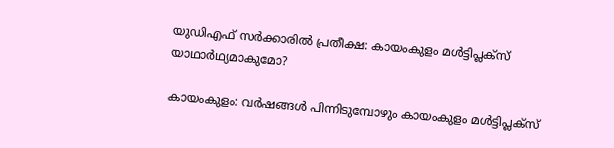യുഡിഎഫ് സർക്കാരിൽ പ്രതീക്ഷ: കായംകുളം മൾട്ടിപ്ലക്‌സ്‌ യാഥാർഥ്യമാകുമോ?

കായംകുളം: വർഷങ്ങൾ പിന്നിടുമ്പോഴും കായംകുളം മൾട്ടിപ്ലക്സ്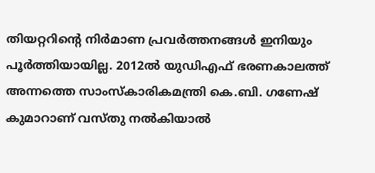തിയറ്ററിന്‍റെ നിർമാണ പ്രവർത്തനങ്ങൾ ഇനിയും പൂർത്തിയായില്ല. 2012ൽ യുഡിഎഫ് ഭരണകാലത്ത് അന്നത്തെ സാംസ്‌കാരികമന്ത്രി കെ.ബി. ഗണേഷ് കുമാറാണ് വസ്തു നൽകിയാൽ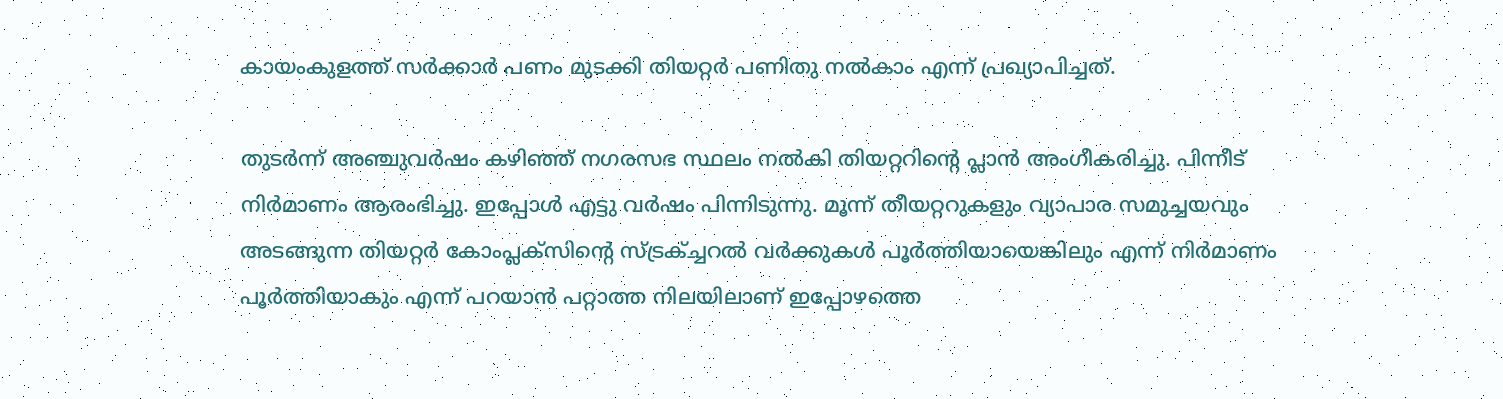കായംകുളത്ത് സർക്കാർ പണം മുടക്കി തിയറ്റർ പണിതു നൽകാം എന്ന് പ്രഖ്യാപിച്ചത്.

തുടർന്ന് അഞ്ചുവർഷം കഴിഞ്ഞ് നഗരസഭ സ്ഥലം നൽകി തിയറ്ററിന്‍റെ പ്ലാൻ അംഗീകരിച്ചു. പിന്നീട് നിർമാണം ആരംഭിച്ചു. ഇപ്പോൾ എട്ടു വർഷം പിന്നിടുന്നു. മൂന്ന് തീയറ്ററുകളും വ്യാപാര സമുച്ചയവും അടങ്ങുന്ന തിയറ്റർ കോംപ്ലക്സിന്‍റെ സ്ട്രക്ച്ചറൽ വർക്കുകൾ പൂർത്തിയായെങ്കിലും എന്ന് നിർമാണം പൂർത്തിയാകും എന്ന് പറയാൻ പറ്റാത്ത നിലയിലാണ് ഇപ്പോഴത്തെ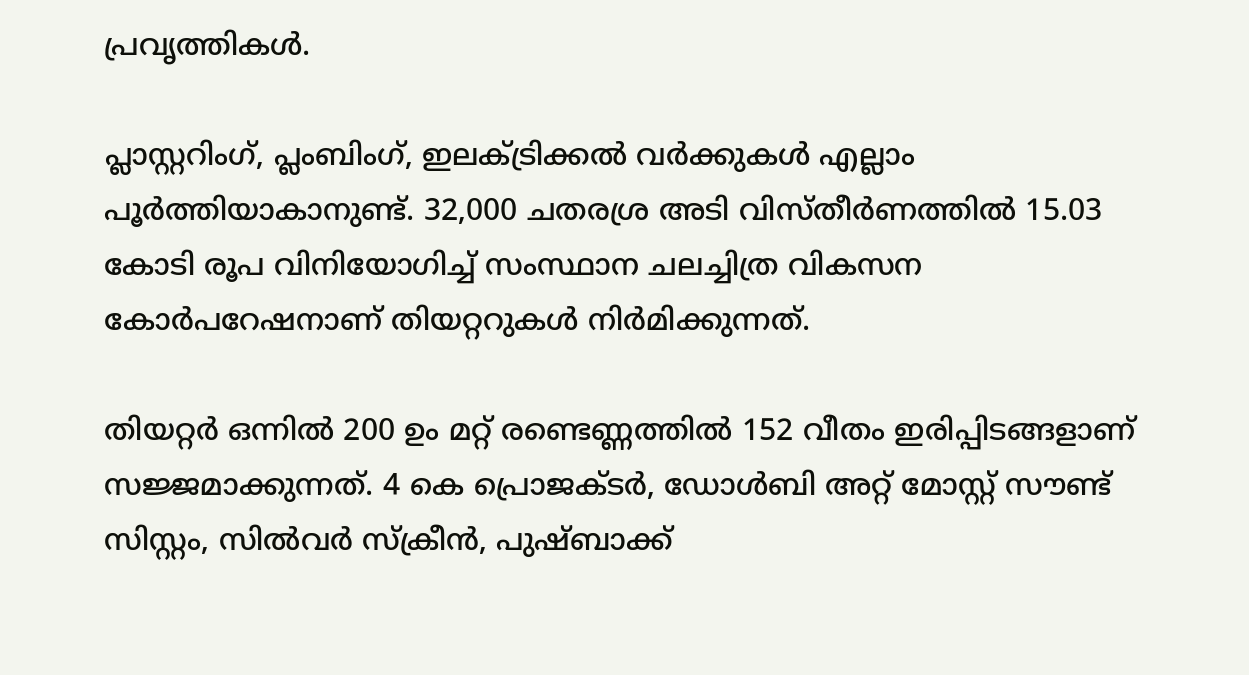പ്രവൃത്തികൾ.

പ്ലാസ്റ്ററിംഗ്, പ്ലംബിംഗ്, ഇലക്ട്രിക്കൽ വർക്കുകൾ എല്ലാം പൂർത്തിയാകാനുണ്ട്. 32,000 ചതരശ്ര അടി വിസ്തീർണത്തിൽ 15.03 കോടി രൂപ വിനിയോഗിച്ച് സംസ്ഥാന ചലച്ചിത്ര വികസന കോർപറേഷനാണ് തിയറ്ററുകൾ നിർമിക്കുന്നത്.

തിയറ്റർ ഒന്നിൽ 200 ഉം മറ്റ് രണ്ടെണ്ണത്തിൽ 152 വീതം ഇരിപ്പിടങ്ങളാണ് സജ്ജമാക്കുന്നത്. 4 കെ പ്രൊജക്ടർ, ഡോൾബി അറ്റ് മോസ്റ്റ് സൗണ്ട് സിസ്റ്റം, സിൽവർ സ്ക്രീൻ, പുഷ്ബാക്ക്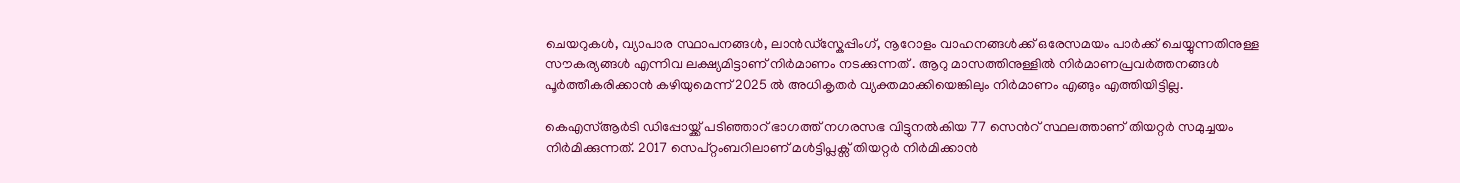ചെയറുകൾ, വ്യാപാര സ്ഥാപനങ്ങൾ, ലാൻഡ്സ്കേപ്പിംഗ്, നൂറോളം വാഹനങ്ങൾക്ക് ഒരേസമയം പാർക്ക് ചെയ്യുന്നതിനുള്ള സൗകര്യങ്ങൾ എന്നിവ ലക്ഷ്യമിട്ടാണ് നിർമാണം നടക്കുന്നത് . ആറു മാസത്തിനുള്ളിൽ നിർമാണപ്രവർത്തനങ്ങൾ പൂർത്തീകരിക്കാൻ കഴിയുമെന്ന് 2025 ൽ അധികൃതർ വ്യക്തമാക്കിയെങ്കിലും നിർമാണം എങ്ങും എത്തിയിട്ടില്ല.

കെഎസ്ആർടി ഡിപ്പോയ്ക്ക് പടിഞ്ഞാറ് ഭാഗത്ത് നഗരസഭ വിട്ടുനൽകിയ 77 സെന്‍റ് സ്ഥലത്താണ് തിയറ്റർ സമുച്ചയം നിർമിക്കുന്നത്. 2017 സെപ്റ്റംബറിലാണ് മൾട്ടിപ്ലക്സ് തിയറ്റർ നിർമിക്കാൻ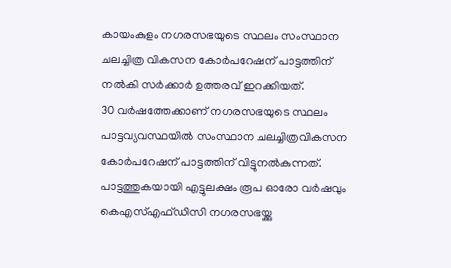കായംകുളം നഗരസഭയുടെ സ്ഥലം സംസ്ഥാന ചലച്ചിത്ര വികസന കോർപറേഷന് പാട്ടത്തിന് നൽകി സർക്കാർ ഉത്തരവ് ഇറക്കിയത്.
30 വര്‍ഷത്തേക്കാണ് നഗരസഭയുടെ സ്ഥലം പാട്ടവ്യവസ്ഥയിൽ സംസ്ഥാന ചലച്ചിത്രവികസന കോര്‍പറേഷന് പാട്ടത്തിന് വിട്ടുനൽകുന്നത്. പാട്ടത്തുകയായി എട്ടുലക്ഷം രൂപ ഓരോ വർഷവും കെഎസ്എഫ്ഡിസി നഗരസഭയ്ക്കു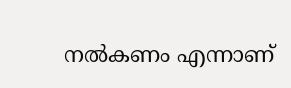നൽകണം എന്നാണ്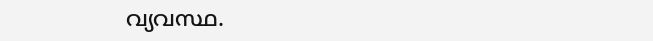വ്യവസ്ഥ.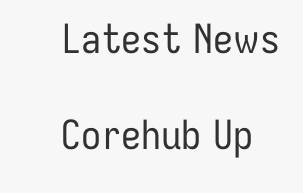Latest News

Corehub Up